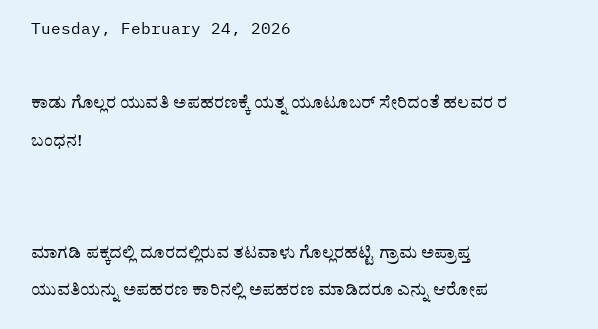Tuesday, February 24, 2026

ಕಾಡು ಗೊಲ್ಲರ ಯುವತಿ ಅಪಹರಣಕ್ಕೆ ಯತ್ನ ಯೂಟೂಬರ್ ಸೇರಿದಂತೆ ಹಲವರ ರ ಬಂಧನ!


ಮಾಗಡಿ ಪಕ್ಕದಲ್ಲಿ ದೂರದಲ್ಲಿರುವ ತಟವಾಳು ಗೊಲ್ಲರಹಟ್ಟಿ ಗ್ರಾಮ ಅಪ್ರಾಪ್ತ ಯುವತಿಯನ್ನು ಅಪಹರಣ ಕಾರಿನಲ್ಲಿ ಅಪಹರಣ ಮಾಡಿದರೂ ಎನ್ನು ಆರೋಪ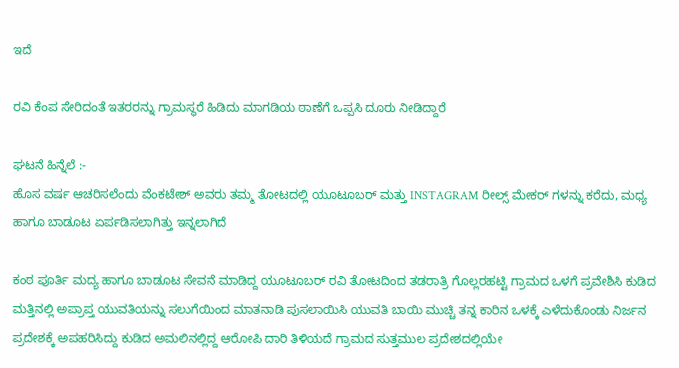ಇದೆ

ರವಿ ಕೆಂಪ ಸೇರಿದಂತೆ ಇತರರನ್ನು ಗ್ರಾಮಸ್ಥರೆ ಹಿಡಿದು ಮಾಗಡಿಯ ಠಾಣೆಗೆ ಒಪ್ಪಸಿ ದೂರು ನೀಡಿದ್ದಾರೆ

ಘಟನೆ ಹಿನ್ನೆಲೆ :-
ಹೊಸ ವರ್ಷ ಆಚರಿಸಲೆಂದು ವೆಂಕಟೇಶ್ ಅವರು ತಮ್ಮ ತೋಟದಲ್ಲಿ ಯೂಟೂಬರ್ ಮತ್ತು INSTAGRAM ರೀಲ್ಸ್ ಮೇಕರ್ ಗಳನ್ನು ಕರೆದು, ಮಧ್ಯ ಹಾಗೂ ಬಾಡೂಟ ಏರ್ಪಡಿಸಲಾಗಿತ್ತು ಇನ್ನಲಾಗಿದೆ

ಕಂಠ ಪೂರ್ತಿ ಮದ್ಯ ಹಾಗೂ ಬಾಡೂಟ ಸೇವನೆ ಮಾಡಿದ್ದ ಯೂಟೂಬರ್ ರವಿ ತೋಟದಿಂದ ತಡರಾತ್ರಿ ಗೊಲ್ಲರಹಟ್ಟಿ ಗ್ರಾಮದ ಒಳಗೆ ಪ್ರವೇಶಿಸಿ ಕುಡಿದ ಮತ್ತಿನಲ್ಲಿ ಅಪ್ರಾಪ್ತ ಯುವತಿಯನ್ನು ಸಲುಗೆಯಿಂದ ಮಾತನಾಡಿ ಪುಸಲಾಯಿಸಿ ಯುವತಿ ಬಾಯಿ ಮುಚ್ಚಿ ತನ್ನ ಕಾರಿನ ಒಳಕ್ಕೆ ಎಳೆದುಕೊಂಡು ನಿರ್ಜನ ಪ್ರದೇಶಕ್ಕೆ ಅಪಹರಿಸಿದ್ದು ಕುಡಿದ ಅಮಲಿನಲ್ಲಿದ್ದ ಆರೋಪಿ ದಾರಿ ತಿಳಿಯದೆ ಗ್ರಾಮದ ಸುತ್ತಮುಲ ಪ್ರದೇಶದಲ್ಲಿಯೇ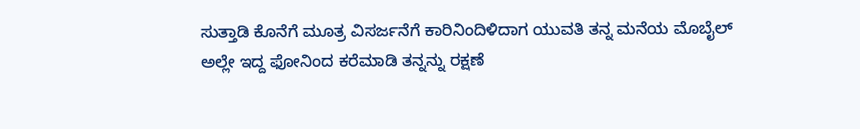ಸುತ್ತಾಡಿ ಕೊನೆಗೆ ಮೂತ್ರ ವಿಸರ್ಜನೆಗೆ ಕಾರಿನಿಂದಿಳಿದಾಗ ಯುವತಿ ತನ್ನ ಮನೆಯ ಮೊಬೈಲ್ ಅಲ್ಲೇ ಇದ್ದ ಫೋನಿಂದ ಕರೆಮಾಡಿ ತನ್ನನ್ನು ರಕ್ಷಣೆ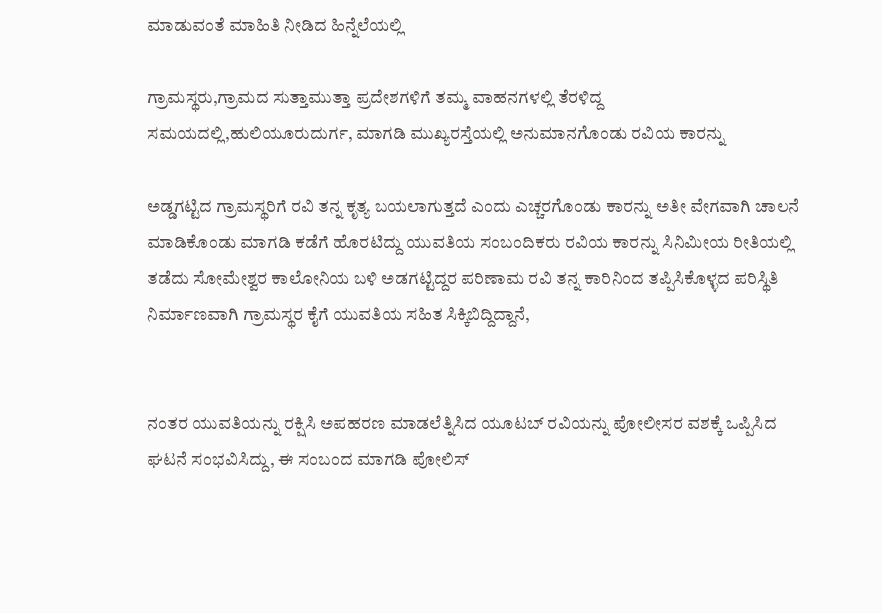ಮಾಡುವಂತೆ ಮಾಹಿತಿ ನೀಡಿದ ಹಿನ್ನೆಲೆಯಲ್ಲಿ

ಗ್ರಾಮಸ್ಥರು,ಗ್ರಾಮದ ಸುತ್ತಾಮುತ್ತಾ ಪ್ರದೇಶಗಳಿಗೆ ತಮ್ಮ ವಾಹನಗಳಲ್ಲಿ ತೆರಳಿದ್ದ ಸಮಯದಲ್ಲಿ,ಹುಲಿಯೂರುದುರ್ಗ, ಮಾಗಡಿ ಮುಖ್ಯರಸ್ತೆಯಲ್ಲಿ ಅನುಮಾನಗೊಂಡು ರವಿಯ ಕಾರನ್ನು

ಅಡ್ಡಗಟ್ಟಿದ ಗ್ರಾಮಸ್ಥರಿಗೆ ರವಿ ತನ್ನ ಕೃತ್ಯ ಬಯಲಾಗುತ್ತದೆ ಎಂದು ಎಚ್ಚರಗೊಂಡು ಕಾರನ್ನು ಅತೀ ವೇಗವಾಗಿ ಚಾಲನೆ ಮಾಡಿಕೊಂಡು ಮಾಗಡಿ ಕಡೆಗೆ ಹೊರಟಿದ್ದು ಯುವತಿಯ ಸಂಬಂದಿಕರು ರವಿಯ ಕಾರನ್ನು ಸಿನಿಮೀಯ ರೀತಿಯಲ್ಲಿ ತಡೆದು ಸೋಮೇಶ್ವರ ಕಾಲೋನಿಯ ಬಳಿ ಅಡಗಟ್ಟಿದ್ದರ ಪರಿಣಾಮ ರವಿ ತನ್ನ ಕಾರಿನಿಂದ ತಪ್ಪಿಸಿಕೊಳ್ಳದ ಪರಿಸ್ಥಿತಿ ನಿರ್ಮಾಣವಾಗಿ ಗ್ರಾಮಸ್ಥರ ಕೈಗೆ ಯುವತಿಯ ಸಹಿತ ಸಿಕ್ಕಿಬಿದ್ದಿದ್ದಾನೆ,


ನಂತರ ಯುವತಿಯನ್ನು ರಕ್ಷಿಸಿ ಅಪಹರಣ ಮಾಡಲೆತ್ನಿಸಿದ ಯೂಟಬ್ ರವಿಯನ್ನು ಪೋಲೀಸರ ವಶಕ್ಕೆ ಒಪ್ಪಿಸಿದ ಘಟನೆ ಸಂಭವಿಸಿದ್ದು, ಈ ಸಂಬಂದ ಮಾಗಡಿ ಪೋಲಿಸ್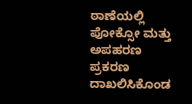ಠಾಣೆಯಲ್ಲಿ ಪೋಕ್ಸೋ ಮತ್ತು ಅಪಹರಣ ಪ್ರಕರಣ ದಾಖಲಿಸಿಕೊಂಡ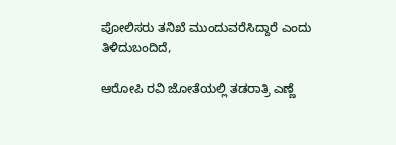ಪೋಲಿಸರು ತನಿಖೆ ಮುಂದುವರೆಸಿದ್ದಾರೆ ಎಂದು ತಿಳಿದುಬಂದಿದೆ,

ಆರೋಪಿ ರವಿ ಜೋತೆಯಲ್ಲಿ ತಡರಾತ್ರಿ ಎಣ್ಣೆ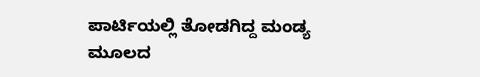ಪಾರ್ಟಿಯಲ್ಲಿ ತೋಡಗಿದ್ದ ಮಂಡ್ಯ ಮೂಲದ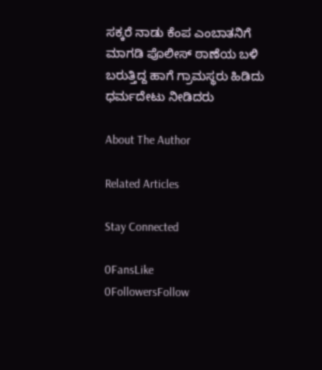ಸಕ್ಕರೆ ನಾಡು ಕೆಂಪ ಎಂಬಾತನಿಗೆ ಮಾಗಡಿ ಪೊಲೀಸ್ ಠಾಣೆಯ ಬಳಿ ಬರುತ್ತಿದ್ದ ಹಾಗೆ ಗ್ರಾಮಸ್ಥರು ಹಿಡಿದು ಧರ್ಮದೇಟು ನೀಡಿದರು

About The Author

Related Articles

Stay Connected

0FansLike
0FollowersFollow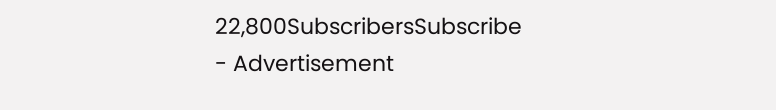22,800SubscribersSubscribe
- Advertisement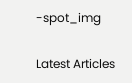-spot_img

Latest Articles